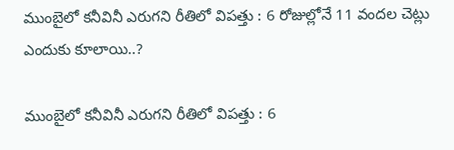ముంబైలో కనీవినీ ఎరుగని రీతిలో విపత్తు : 6 రోజుల్లోనే 11 వందల చెట్లు ఎందుకు కూలాయి..?

ముంబైలో కనీవినీ ఎరుగని రీతిలో విపత్తు : 6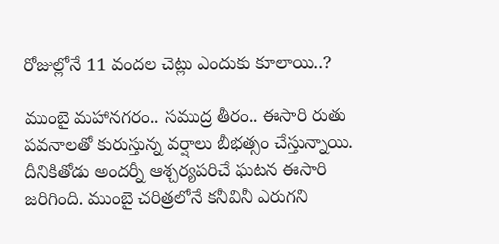రోజుల్లోనే 11 వందల చెట్లు ఎందుకు కూలాయి..?

ముంబై మహానగరం.. సముద్ర తీరం.. ఈసారి రుతు పవనాలతో కురుస్తున్న వర్షాలు బీభత్సం చేస్తున్నాయి. దీనికితోడు అందర్నీ ఆశ్చర్యపరిచే ఘటన ఈసారి జరిగింది. ముంబై చరిత్రలోనే కనీవినీ ఎరుగని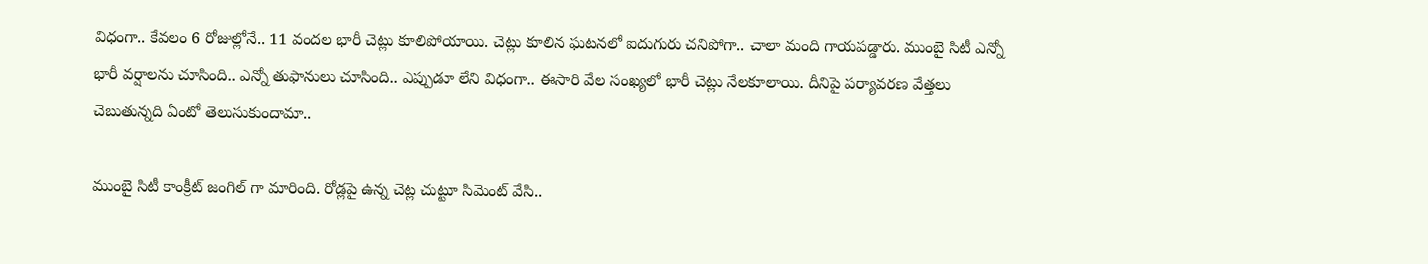విధంగా.. కేవలం 6 రోజుల్లోనే.. 11 వందల భారీ చెట్లు కూలిపోయాయి. చెట్లు కూలిన ఘటనలో ఐదుగురు చనిపోగా.. చాలా మంది గాయపడ్డారు. ముంబై సిటీ ఎన్నో భారీ వర్షాలను చూసింది.. ఎన్నో తుఫానులు చూసింది.. ఎప్పుడూ లేని విధంగా.. ఈసారి వేల సంఖ్యలో భారీ చెట్లు నేలకూలాయి. దీనిపై పర్యావరణ వేత్తలు చెబుతున్నది ఏంటో తెలుసుకుందామా..

ముంబై సిటీ కాంక్రీట్ జంగిల్ గా మారింది. రోడ్లపై ఉన్న చెట్ల చుట్టూ సిమెంట్ వేసి..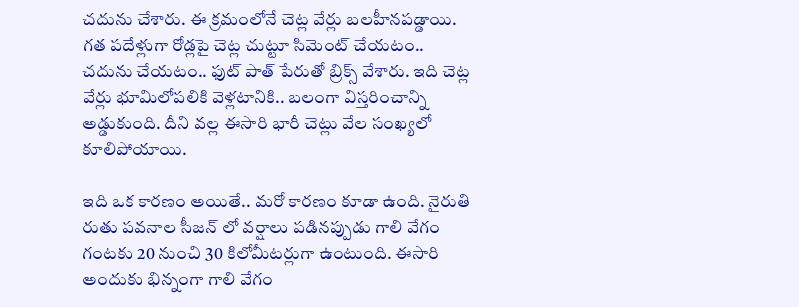చదును చేశారు. ఈ క్రమంలోనే చెట్ల వేర్లు బలహీనపడ్డాయి. గత పదేళ్లుగా రోడ్లపై చెట్ల చుట్టూ సిమెంట్ చేయటం.. చదును చేయటం.. ఫుట్ పాత్ పేరుతో బ్రిక్స్ వేశారు. ఇది చెట్ల వేర్లు భూమిలోపలికి వెళ్లటానికి.. బలంగా విస్తరించాన్ని అడ్డుకుంది. దీని వల్ల ఈసారి భారీ చెట్లు వేల సంఖ్యలో కూలిపోయాయి.

ఇది ఒక కారణం అయితే.. మరో కారణం కూడా ఉంది. నైరుతి రుతు పవనాల సీజన్ లో వర్షాలు పడినప్పుడు గాలి వేగం గంటకు 20 నుంచి 30 కిలోమీటర్లుగా ఉంటుంది. ఈసారి అందుకు భిన్నంగా గాలి వేగం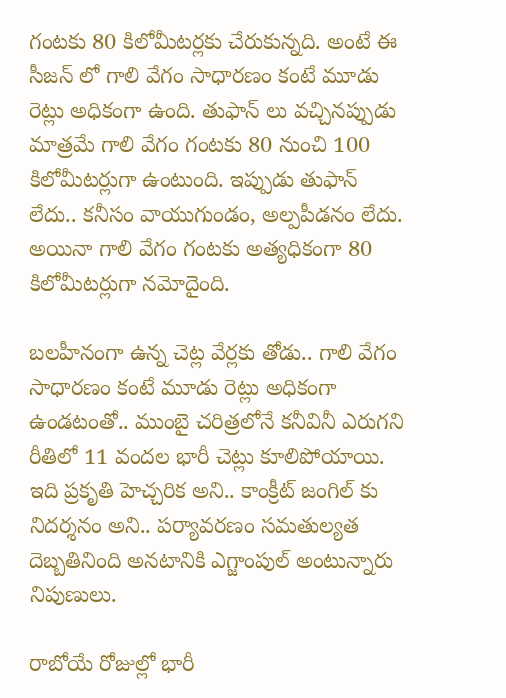గంటకు 80 కిలోమీటర్లకు చేరుకున్నది. అంటే ఈ సీజన్ లో గాలి వేగం సాధారణం కంటే మూడు రెట్లు అధికంగా ఉంది. తుఫాన్ లు వచ్చినప్పుడు మాత్రమే గాలి వేగం గంటకు 80 నుంచి 100 కిలోమీటర్లుగా ఉంటుంది. ఇప్పుడు తుఫాన్ లేదు.. కనీసం వాయుగుండం, అల్పపీడనం లేదు. అయినా గాలి వేగం గంటకు అత్యధికంగా 80 కిలోమీటర్లుగా నమోదైంది.

బలహీనంగా ఉన్న చెట్ల వేర్లకు తోడు.. గాలి వేగం సాధారణం కంటే మూడు రెట్లు అధికంగా ఉండటంతో.. ముంబై చరిత్రలోనే కనీవినీ ఎరుగని రీతిలో 11 వందల భారీ చెట్లు కూలిపోయాయి. ఇది ప్రకృతి హెచ్చరిక అని.. కాంక్రీట్ జంగిల్ కు నిదర్శనం అని.. పర్యావరణం సమతుల్యత దెబ్బతినింది అనటానికి ఎగ్జాంపుల్ అంటున్నారు నిపుణులు.

రాబోయే రోజుల్లో భారీ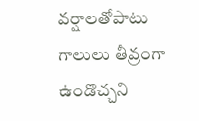వర్షాలతోపాటు గాలులు తీవ్రంగా ఉండొచ్చని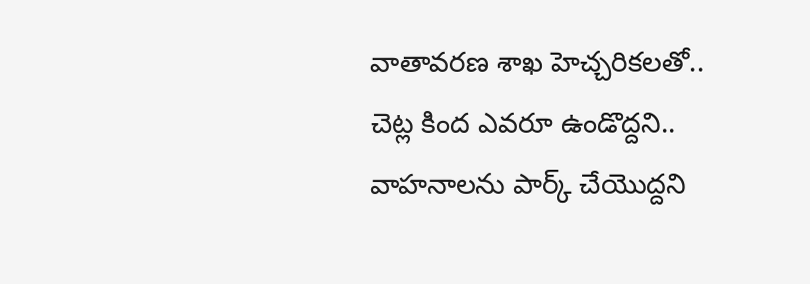వాతావరణ శాఖ హెచ్చరికలతో.. చెట్ల కింద ఎవరూ ఉండొద్దని.. వాహనాలను పార్క్ చేయొద్దని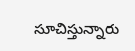సూచిస్తున్నారు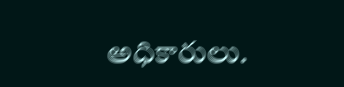అధికారులు.